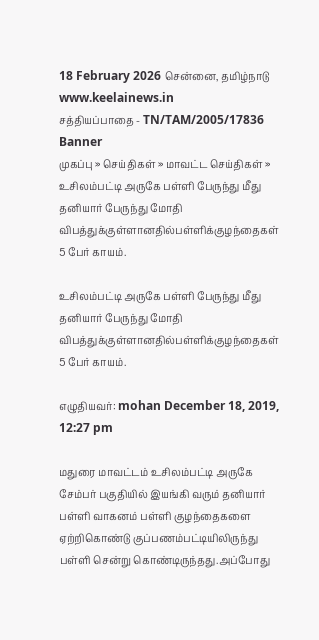18 February 2026 சென்னை, தமிழ்நாடு
www.keelainews.in
சத்தியப்பாதை - TN/TAM/2005/17836
Banner
முகப்பு » செய்திகள் » மாவட்ட செய்திகள் » உசிலம்பட்டி அருகே பள்ளி பேருந்து மீது தனியார் பேருந்து மோதி விபத்துக்குள்ளானதில்பள்ளிக்குழந்தைகள் 5 பேர் காயம்.

உசிலம்பட்டி அருகே பள்ளி பேருந்து மீது தனியார் பேருந்து மோதி விபத்துக்குள்ளானதில்பள்ளிக்குழந்தைகள் 5 பேர் காயம்.

எழுதியவர்: mohan December 18, 2019, 12:27 pm

மதுரை மாவட்டம் உசிலம்பட்டி அருகே சேம்பர் பகுதியில் இயங்கி வரும் தனியார் பள்ளி வாகனம் பள்ளி குழந்தைகளை ஏற்றிகொண்டு குப்பணம்பட்டியிலிருந்து பள்ளி சென்று கொண்டிருந்தது.அப்போது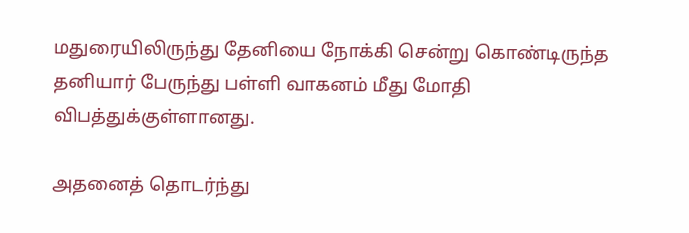மதுரையிலிருந்து தேனியை நோக்கி சென்று கொண்டிருந்த தனியார் பேருந்து பள்ளி வாகனம் மீது மோதி விபத்துக்குள்ளானது.

அதனைத் தொடர்ந்து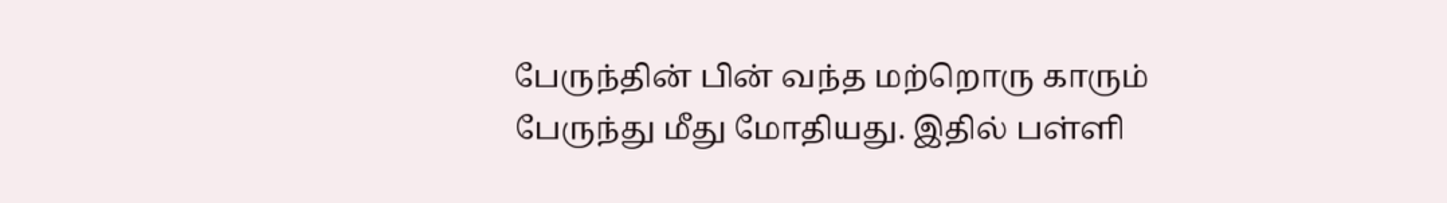பேருந்தின் பின் வந்த மற்றொரு காரும் பேருந்து மீது மோதியது. இதில் பள்ளி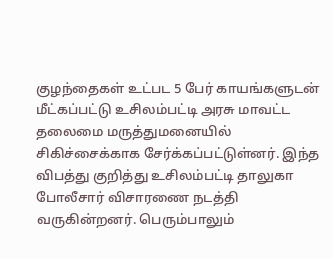குழந்தைகள் உட்பட 5 பேர் காயங்களுடன் மீட்கப்பட்டு உசிலம்பட்டி அரசு மாவட்ட தலைமை மருத்துமனையில் சிகிச்சைக்காக சேர்க்கப்பட்டுள்னர். இந்த விபத்து குறித்து உசிலம்பட்டி தாலுகா போலீசார் விசாரணை நடத்தி வருகின்றனர். பெரும்பாலும்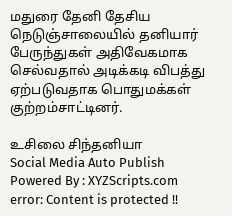மதுரை தேனி தேசிய நெடுஞ்சாலையில் தனியார் பேருந்துகள் அதிவேகமாக செல்வதால் அடிக்கடி விபத்து ஏற்படுவதாக பொதுமக்கள் குற்றம்சாட்டினர்.

உசிலை சிந்தனியா
Social Media Auto Publish Powered By : XYZScripts.com
error: Content is protected !!